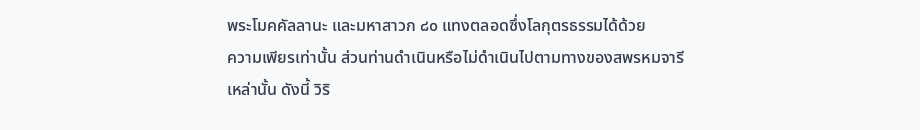พระโมคคัลลานะ และมหาสาวก ๘๐ แทงตลอดซึ่งโลกุตรธรรมได้ด้วย
ความเพียรเท่านั้น ส่วนท่านดำเนินหรือไม่ดำเนินไปตามทางของสพรหมจารี
เหล่านั้น ดังนี้ วิริ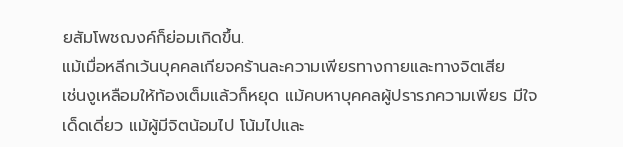ยสัมโพชฌงค์ก็ย่อมเกิดขึ้น.
แม้เมื่อหลีกเว้นบุคคลเกียจคร้านละความเพียรทางกายและทางจิตเสีย
เช่นงูเหลือมให้ท้องเต็มแล้วก็หยุด แม้คบหาบุคคลผู้ปรารภความเพียร มีใจ
เด็ดเดี่ยว แม้ผู้มีจิตน้อมไป โน้มไปและ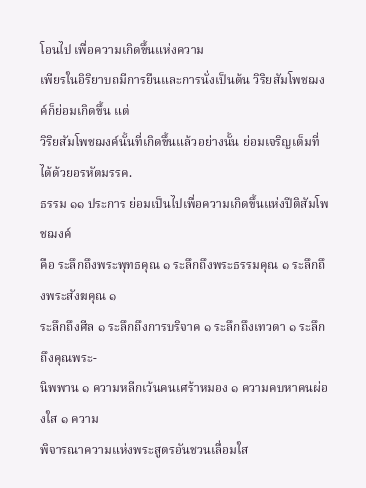โอนไป เพื่อความเกิดขึ้นแห่งความ
เพียรในอิริยาบถมีการยืนและการนั่งเป็นต้น วิริยสัมโพชฌงค์ก็ย่อมเกิดขึ้น แต่
วิริยสัมโพชฌงค์นั้นที่เกิดขึ้นแล้วอย่างนั้น ย่อมเจริญเต็มที่ได้ด้วยอรหัตมรรค.
ธรรม ๑๑ ประการ ย่อมเป็นไปเพื่อความเกิดขึ้นแห่งปีติสัมโพชฌงค์
คือ ระลึกถึงพระพุทธคุณ ๑ ระลึกถึงพระธรรมคุณ ๑ ระลึกถึงพระสังฆคุณ ๑
ระลึกถึงศีล ๑ ระลึกถึงการบริจาค ๑ ระลึกถึงเทวดา ๑ ระลึกถึงคุณพระ-
นิพพาน ๑ ความหลีกเว้นคนเศร้าหมอง ๑ ความคบหาคนผ่องใส ๑ ความ
พิจารณาความแห่งพระสูตรอันชวนเลื่อมใส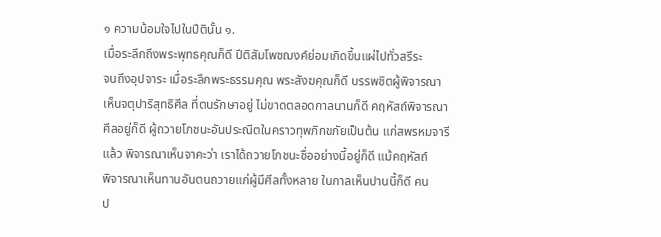๑ ความน้อมใจไปในปีตินั้น ๑.
เมื่อระลึกถึงพระพุทธคุณก็ดี ปีติสัมโพชฌงค์ย่อมเกิดขึ้นแผ่ไปทั่วสรีระ
จนถึงอุปจาระ เมื่อระลึกพระธรรมคุณ พระสังฆคุณก็ดี บรรพชิตผู้พิจารณา
เห็นจตุปาริสุทธิศีล ที่ตนรักษาอยู่ ไม่ขาดตลอดกาลนานก็ดี คฤหัสถ์พิจารณา
ศีลอยู่ก็ดี ผู้ถวายโภชนะอันประณีตในคราวทุพภิกขภัยเป็นต้น แก่สพรหมจารี
แล้ว พิจารณาเห็นจาคะว่า เราได้ถวายโภชนะชื่ออย่างนี้อยู่ก็ดี แม้คฤหัสถ์
พิจารณาเห็นทานอันตนถวายแก่ผู้มีศีลทั้งหลาย ในกาลเห็นปานนี้ก็ดี คน
ป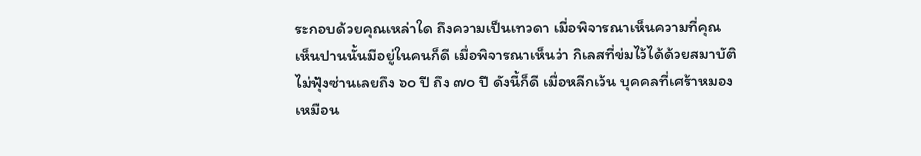ระกอบด้วยคุณเหล่าใด ถึงความเป็นเทวดา เมี่อพิจารณาเห็นความที่คุณ
เห็นปานนั้นมีอยู่ในคนก็ดี เมื่อพิจารณาเห็นว่า กิเลสที่ข่มไว้ได้ด้วยสมาบัติ
ไม่ฟุ้งซ่านเลยถึง ๖๐ ปี ถึง ๗๐ ปี ดังนี้ก็ดี เมื่อหลีกเว้น บุคคลที่เศร้าหมอง
เหมือน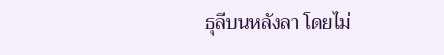ธุลีบนหลังลา โดยไม่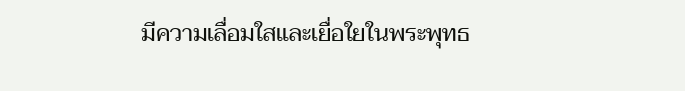มีความเลื่อมใสและเยื่อใยในพระพุทธ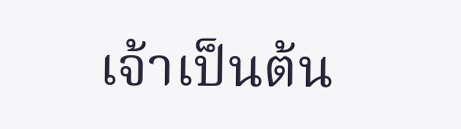เจ้าเป็นต้น